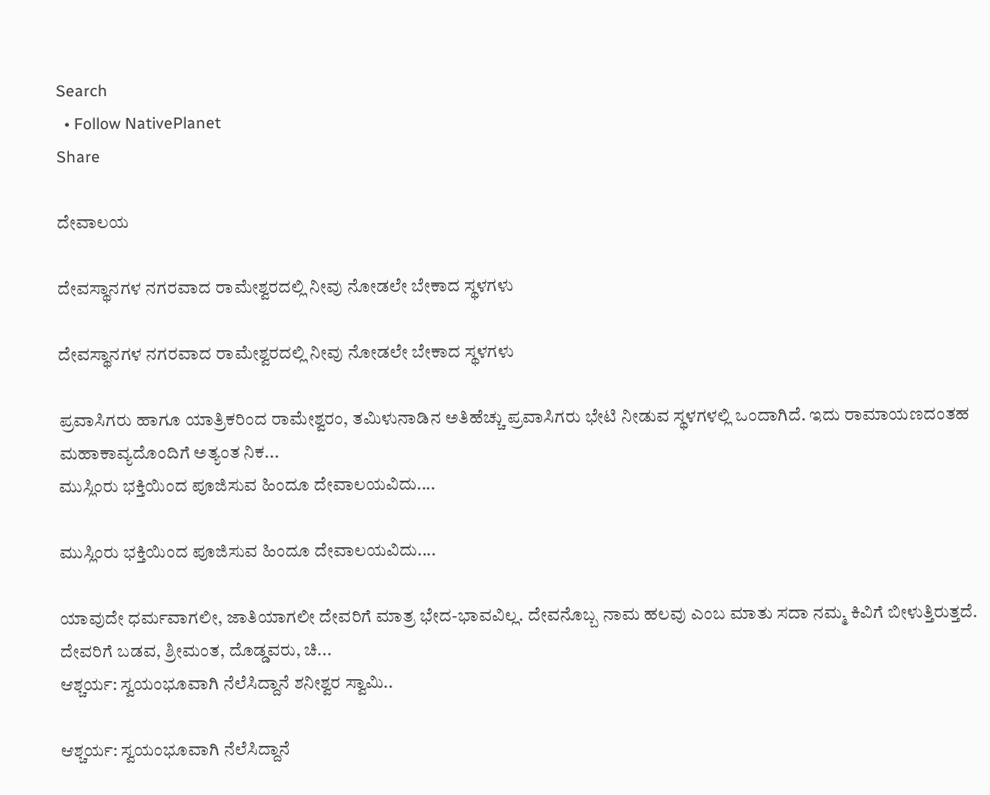Search
  • Follow NativePlanet
Share

ದೇವಾಲಯ

ದೇವಸ್ಥಾನಗಳ ನಗರವಾದ ರಾಮೇಶ್ವರದಲ್ಲಿ ನೀವು ನೋಡಲೇ ಬೇಕಾದ ಸ್ಥಳಗಳು

ದೇವಸ್ಥಾನಗಳ ನಗರವಾದ ರಾಮೇಶ್ವರದಲ್ಲಿ ನೀವು ನೋಡಲೇ ಬೇಕಾದ ಸ್ಥಳಗಳು

ಪ್ರವಾಸಿಗರು ಹಾಗೂ ಯಾತ್ರಿಕರಿಂದ ರಾಮೇಶ್ವರಂ, ತಮಿಳುನಾಡಿನ ಅತಿಹೆಚ್ಚು ಪ್ರವಾಸಿಗರು ಭೇಟಿ ನೀಡುವ ಸ್ಥಳಗಳಲ್ಲಿ ಒಂದಾಗಿದೆ. ಇದು ರಾಮಾಯಣದಂತಹ ಮಹಾಕಾವ್ಯದೊಂದಿಗೆ ಅತ್ಯಂತ ನಿಕ...
ಮುಸ್ಲಿಂರು ಭಕ್ತಿಯಿಂದ ಪೂಜಿಸುವ ಹಿಂದೂ ದೇವಾಲಯವಿದು....

ಮುಸ್ಲಿಂರು ಭಕ್ತಿಯಿಂದ ಪೂಜಿಸುವ ಹಿಂದೂ ದೇವಾಲಯವಿದು....

ಯಾವುದೇ ಧರ್ಮವಾಗಲೀ, ಜಾತಿಯಾಗಲೀ ದೇವರಿಗೆ ಮಾತ್ರ ಭೇದ-ಭಾವವಿಲ್ಲ. ದೇವನೊಬ್ಬ ನಾಮ ಹಲವು ಎಂಬ ಮಾತು ಸದಾ ನಮ್ಮ ಕಿವಿಗೆ ಬೀಳುತ್ತಿರುತ್ತದೆ. ದೇವರಿಗೆ ಬಡವ, ಶ್ರೀಮಂತ, ದೊಡ್ಡವರು, ಚಿ...
ಆಶ್ಚರ್ಯ: ಸ್ವಯಂಭೂವಾಗಿ ನೆಲೆಸಿದ್ದಾನೆ ಶನೀಶ್ವರ ಸ್ವಾಮಿ..

ಆಶ್ಚರ್ಯ: ಸ್ವಯಂಭೂವಾಗಿ ನೆಲೆಸಿದ್ದಾನೆ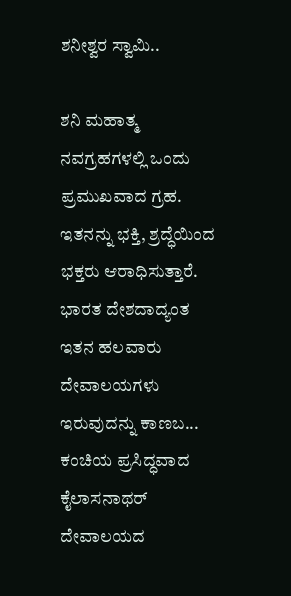ಶನೀಶ್ವರ ಸ್ವಾಮಿ..

ಶನಿ ಮಹಾತ್ಮ ನವಗ್ರಹಗಳಲ್ಲಿ ಒಂದು ಪ್ರಮುಖವಾದ ಗ್ರಹ. ಇತನನ್ನು ಭಕ್ತಿ, ಶ್ರದ್ಧೆಯಿಂದ ಭಕ್ತರು ಆರಾಧಿಸುತ್ತಾರೆ. ಭಾರತ ದೇಶದಾದ್ಯಂತ ಇತನ ಹಲವಾರು ದೇವಾಲಯಗಳು ಇರುವುದನ್ನು ಕಾಣಬ...
ಕಂಚಿಯ ಪ್ರಸಿದ್ಧವಾದ ಕೈಲಾಸನಾಥರ್ ದೇವಾಲಯದ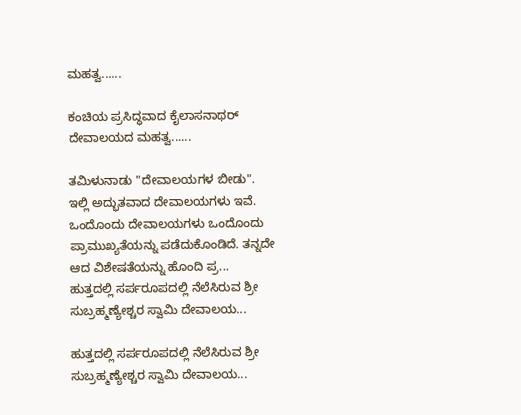ಮಹತ್ವ......

ಕಂಚಿಯ ಪ್ರಸಿದ್ಧವಾದ ಕೈಲಾಸನಾಥರ್ ದೇವಾಲಯದ ಮಹತ್ವ......

ತಮಿಳುನಾಡು "ದೇವಾಲಯಗಳ ಬೀಡು". ಇಲ್ಲಿ ಅದ್ಭುತವಾದ ದೇವಾಲಯಗಳು ಇವೆ. ಒಂದೊಂದು ದೇವಾಲಯಗಳು ಒಂದೊಂದು ಪ್ರಾಮುಖ್ಯತೆಯನ್ನು ಪಡೆದುಕೊಂಡಿದೆ. ತನ್ನದೇ ಆದ ವಿಶೇಷತೆಯನ್ನು ಹೊಂದಿ ಪ್ರ...
ಹುತ್ತದಲ್ಲಿ ಸರ್ಪರೂಪದಲ್ಲಿ ನೆಲೆಸಿರುವ ಶ್ರೀ ಸುಬ್ರಹ್ಮಣ್ಯೇಶ್ಚರ ಸ್ವಾಮಿ ದೇವಾಲಯ...

ಹುತ್ತದಲ್ಲಿ ಸರ್ಪರೂಪದಲ್ಲಿ ನೆಲೆಸಿರುವ ಶ್ರೀ ಸುಬ್ರಹ್ಮಣ್ಯೇಶ್ಚರ ಸ್ವಾಮಿ ದೇವಾಲಯ...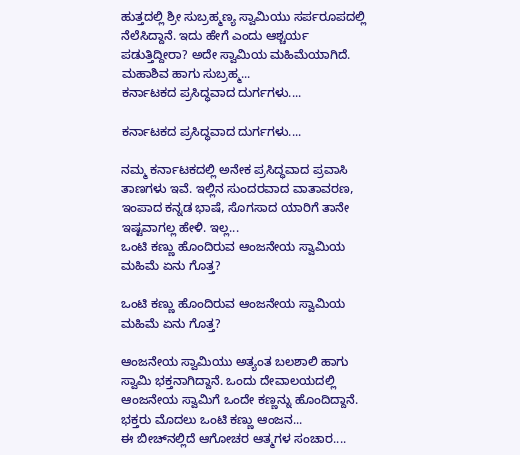ಹುತ್ತದಲ್ಲಿ ಶ್ರೀ ಸುಬ್ರಹ್ಮಣ್ಯ ಸ್ವಾಮಿಯು ಸರ್ಪರೂಪದಲ್ಲಿ ನೆಲೆಸಿದ್ದಾನೆ. ಇದು ಹೇಗೆ ಎಂದು ಆಶ್ಚರ್ಯ ಪಡುತ್ತಿದ್ದೀರಾ? ಅದೇ ಸ್ವಾಮಿಯ ಮಹಿಮೆಯಾಗಿದೆ. ಮಹಾಶಿವ ಹಾಗು ಸುಬ್ರಹ್ಮ...
ಕರ್ನಾಟಕದ ಪ್ರಸಿದ್ಧವಾದ ದುರ್ಗಗಳು....

ಕರ್ನಾಟಕದ ಪ್ರಸಿದ್ಧವಾದ ದುರ್ಗಗಳು....

ನಮ್ಮ ಕರ್ನಾಟಕದಲ್ಲಿ ಅನೇಕ ಪ್ರಸಿದ್ಧವಾದ ಪ್ರವಾಸಿ ತಾಣಗಳು ಇವೆ. ಇಲ್ಲಿನ ಸುಂದರವಾದ ವಾತಾವರಣ, ಇಂಪಾದ ಕನ್ನಡ ಭಾಷೆ, ಸೊಗಸಾದ ಯಾರಿಗೆ ತಾನೇ ಇಷ್ಟವಾಗಲ್ಲ ಹೇಳಿ. ಇಲ್ಲ...
ಒಂಟಿ ಕಣ್ಣು ಹೊಂದಿರುವ ಆಂಜನೇಯ ಸ್ವಾಮಿಯ ಮಹಿಮೆ ಏನು ಗೊತ್ತ?

ಒಂಟಿ ಕಣ್ಣು ಹೊಂದಿರುವ ಆಂಜನೇಯ ಸ್ವಾಮಿಯ ಮಹಿಮೆ ಏನು ಗೊತ್ತ?

ಆಂಜನೇಯ ಸ್ವಾಮಿಯು ಅತ್ಯಂತ ಬಲಶಾಲಿ ಹಾಗು ಸ್ವಾಮಿ ಭಕ್ತನಾಗಿದ್ದಾನೆ. ಒಂದು ದೇವಾಲಯದಲ್ಲಿ ಆಂಜನೇಯ ಸ್ವಾಮಿಗೆ ಒಂದೇ ಕಣ್ಣನ್ನು ಹೊಂದಿದ್ದಾನೆ. ಭಕ್ತರು ಮೊದಲು ಒಂಟಿ ಕಣ್ಣು ಆಂಜನ...
ಈ ಬೀಚ್‍ನಲ್ಲಿದೆ ಆಗೋಚರ ಆತ್ಮಗಳ ಸಂಚಾರ....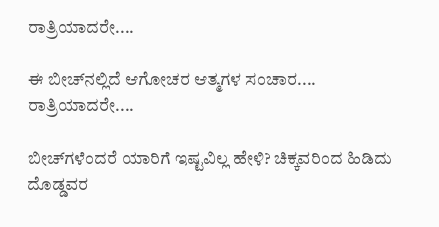ರಾತ್ರಿಯಾದರೇ....

ಈ ಬೀಚ್‍ನಲ್ಲಿದೆ ಆಗೋಚರ ಆತ್ಮಗಳ ಸಂಚಾರ.... ರಾತ್ರಿಯಾದರೇ....

ಬೀಚ್‍ಗಳೆಂದರೆ ಯಾರಿಗೆ ಇಷ್ಟವಿಲ್ಲ ಹೇಳಿ? ಚಿಕ್ಕವರಿಂದ ಹಿಡಿದು ದೊಡ್ಡವರ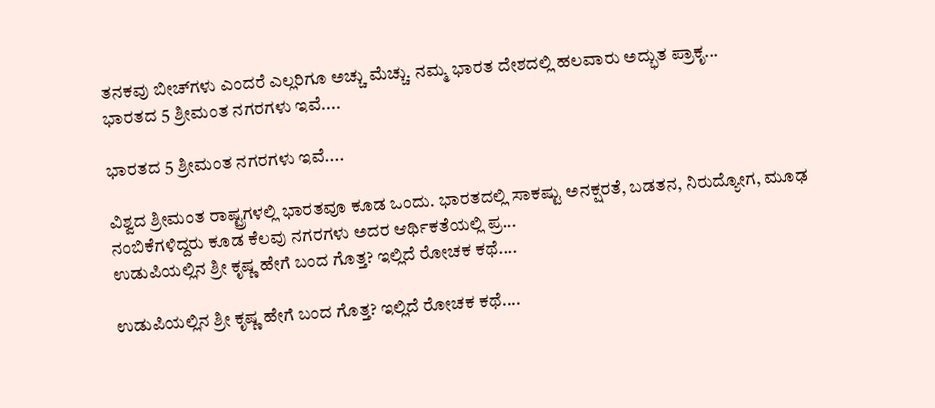ತನಕವು ಬೀಚ್‍ಗಳು ಎಂದರೆ ಎಲ್ಲರಿಗೂ ಅಚ್ಚು ಮೆಚ್ಚು. ನಮ್ಮ ಭಾರತ ದೇಶದಲ್ಲಿ ಹಲವಾರು ಅದ್ಭುತ ಪ್ರಾಕೃ...
ಭಾರತದ 5 ಶ್ರೀಮಂತ ನಗರಗಳು ಇವೆ....

ಭಾರತದ 5 ಶ್ರೀಮಂತ ನಗರಗಳು ಇವೆ....

ವಿಶ್ವದ ಶ್ರೀಮಂತ ರಾಷ್ಟ್ರಗಳಲ್ಲಿ ಭಾರತವೂ ಕೂಡ ಒಂದು. ಭಾರತದಲ್ಲಿ ಸಾಕಷ್ಟು ಅನಕ್ಷರತೆ, ಬಡತನ, ನಿರುದ್ಯೋಗ, ಮೂಢ ನಂಬಿಕೆಗಳಿದ್ದರು ಕೂಡ ಕೆಲವು ನಗರಗಳು ಅದರ ಆರ್ಥಿಕತೆಯಲ್ಲಿ ಪ್ರ...
ಉಡುಪಿಯಲ್ಲಿನ ಶ್ರೀ ಕೃಷ್ಣ ಹೇಗೆ ಬಂದ ಗೊತ್ತ? ಇಲ್ಲಿದೆ ರೋಚಕ ಕಥೆ....

ಉಡುಪಿಯಲ್ಲಿನ ಶ್ರೀ ಕೃಷ್ಣ ಹೇಗೆ ಬಂದ ಗೊತ್ತ? ಇಲ್ಲಿದೆ ರೋಚಕ ಕಥೆ....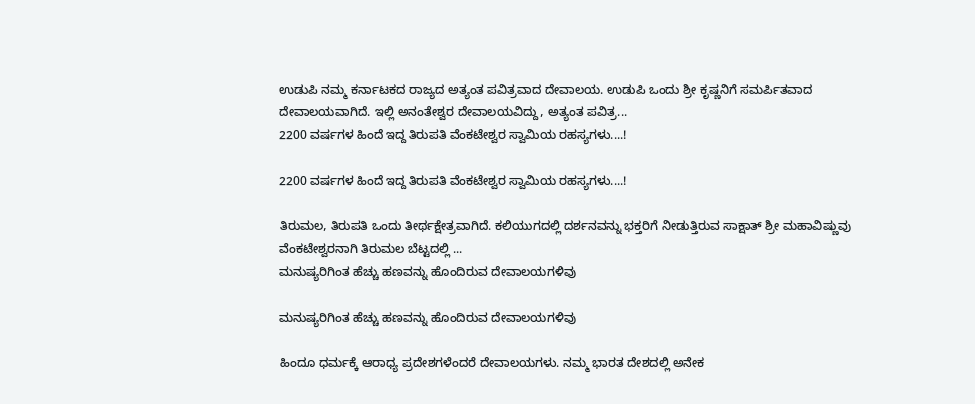ಉಡುಪಿ ನಮ್ಮ ಕರ್ನಾಟಕದ ರಾಜ್ಯದ ಅತ್ಯಂತ ಪವಿತ್ರವಾದ ದೇವಾಲಯ. ಉಡುಪಿ ಒಂದು ಶ್ರೀ ಕೃಷ್ಣನಿಗೆ ಸಮರ್ಪಿತವಾದ ದೇವಾಲಯವಾಗಿದೆ. ಇಲ್ಲಿ ಅನಂತೇಶ್ವರ ದೇವಾಲಯವಿದ್ದು, ಅತ್ಯಂತ ಪವಿತ್ರ...
2200 ವರ್ಷಗಳ ಹಿಂದೆ ಇದ್ದ ತಿರುಪತಿ ವೆಂಕಟೇಶ್ವರ ಸ್ವಾಮಿಯ ರಹಸ್ಯಗಳು....!

2200 ವರ್ಷಗಳ ಹಿಂದೆ ಇದ್ದ ತಿರುಪತಿ ವೆಂಕಟೇಶ್ವರ ಸ್ವಾಮಿಯ ರಹಸ್ಯಗಳು....!

ತಿರುಮಲ, ತಿರುಪತಿ ಒಂದು ತೀರ್ಥಕ್ಷೇತ್ರವಾಗಿದೆ. ಕಲಿಯುಗದಲ್ಲಿ ದರ್ಶನವನ್ನು ಭಕ್ತರಿಗೆ ನೀಡುತ್ತಿರುವ ಸಾಕ್ಷಾತ್ ಶ್ರೀ ಮಹಾವಿಷ್ಣುವು ವೆಂಕಟೇಶ್ವರನಾಗಿ ತಿರುಮಲ ಬೆಟ್ಟದಲ್ಲಿ ...
ಮನುಷ್ಯರಿಗಿಂತ ಹೆಚ್ಚು ಹಣವನ್ನು ಹೊಂದಿರುವ ದೇವಾಲಯಗಳಿವು

ಮನುಷ್ಯರಿಗಿಂತ ಹೆಚ್ಚು ಹಣವನ್ನು ಹೊಂದಿರುವ ದೇವಾಲಯಗಳಿವು

ಹಿಂದೂ ಧರ್ಮಕ್ಕೆ ಆರಾಧ್ಯ ಪ್ರದೇಶಗಳೆಂದರೆ ದೇವಾಲಯಗಳು. ನಮ್ಮ ಭಾರತ ದೇಶದಲ್ಲಿ ಅನೇಕ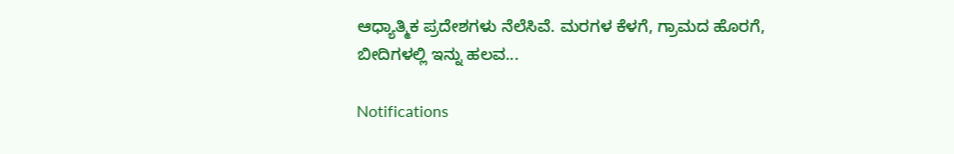ಆಧ್ಯಾತ್ಮಿಕ ಪ್ರದೇಶಗಳು ನೆಲೆಸಿವೆ. ಮರಗಳ ಕೆಳಗೆ, ಗ್ರಾಮದ ಹೊರಗೆ, ಬೀದಿಗಳಲ್ಲಿ ಇನ್ನು ಹಲವ...

Notifications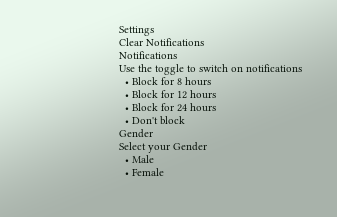Settings
Clear Notifications
Notifications
Use the toggle to switch on notifications
  • Block for 8 hours
  • Block for 12 hours
  • Block for 24 hours
  • Don't block
Gender
Select your Gender
  • Male
  • Female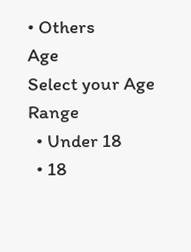• Others
Age
Select your Age Range
  • Under 18
  • 18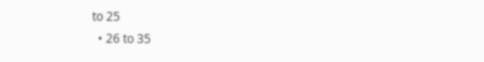to 25
  • 26 to 35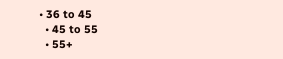• 36 to 45
  • 45 to 55
  • 55+